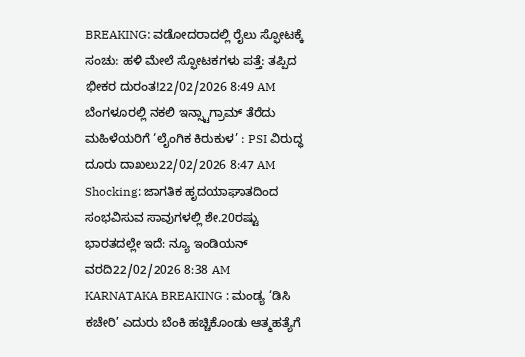BREAKING: ವಡೋದರಾದಲ್ಲಿ ರೈಲು ಸ್ಫೋಟಕ್ಕೆ ಸಂಚು: ಹಳಿ ಮೇಲೆ ಸ್ಫೋಟಕಗಳು ಪತ್ತೆ: ತಪ್ಪಿದ ಭೀಕರ ದುರಂತ!22/02/2026 8:49 AM
ಬೆಂಗಳೂರಲ್ಲಿ ನಕಲಿ ಇನ್ಸ್ಟಾಗ್ರಾಮ್ ತೆರೆದು ಮಹಿಳೆಯರಿಗೆ ‘ಲೈಂಗಿಕ ಕಿರುಕುಳ’ : PSI ವಿರುದ್ಧ ದೂರು ದಾಖಲು22/02/2026 8:47 AM
Shocking: ಜಾಗತಿಕ ಹೃದಯಾಘಾತದಿಂದ ಸಂಭವಿಸುವ ಸಾವುಗಳಲ್ಲಿ ಶೇ.20ರಷ್ಟು ಭಾರತದಲ್ಲೇ ಇದೆ: ನ್ಯೂ ಇಂಡಿಯನ್ ವರದಿ22/02/2026 8:38 AM
KARNATAKA BREAKING : ಮಂಡ್ಯ ‘ಡಿಸಿ ಕಚೇರಿ’ ಎದುರು ಬೆಂಕಿ ಹಚ್ಚಿಕೊಂಡು ಆತ್ಮಹತ್ಯೆಗೆ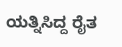ಯತ್ನಿಸಿದ್ದ ರೈತ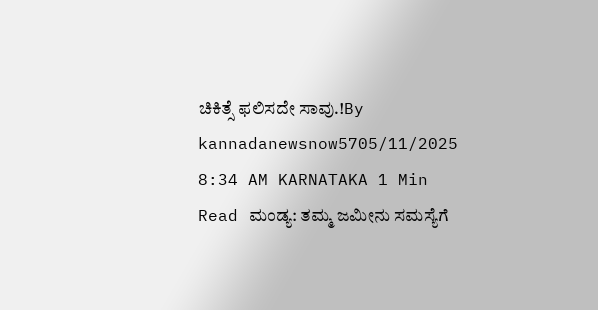ಚಿಕಿತ್ಸೆ ಫಲಿಸದೇ ಸಾವು.!By kannadanewsnow5705/11/2025 8:34 AM KARNATAKA 1 Min Read ಮಂಡ್ಯ: ತಮ್ಮ ಜಮೀನು ಸಮಸ್ಯೆಗೆ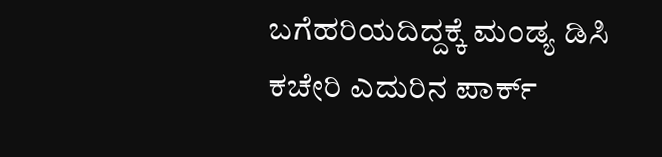ಬಗೆಹರಿಯದಿದ್ದಕ್ಕೆ ಮಂಡ್ಯ ಡಿಸಿ ಕಚೇರಿ ಎದುರಿನ ಪಾರ್ಕ್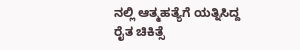ನಲ್ಲಿ ಆತ್ಮಹತ್ಯೆಗೆ ಯತ್ನಿಸಿದ್ದ ರೈತ ಚಿಕಿತ್ಸೆ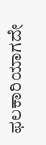ಫಲಕಾರಿಯಾಗದೇ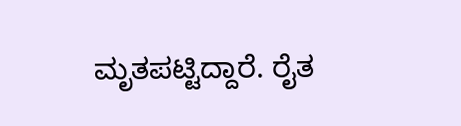ಮೃತಪಟ್ಟಿದ್ದಾರೆ. ರೈತ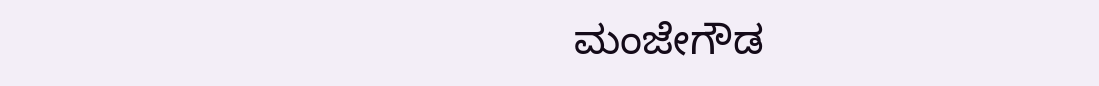ಮಂಜೇಗೌಡ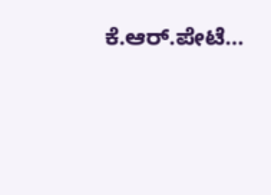ಕೆ.ಆರ್.ಪೇಟೆ…